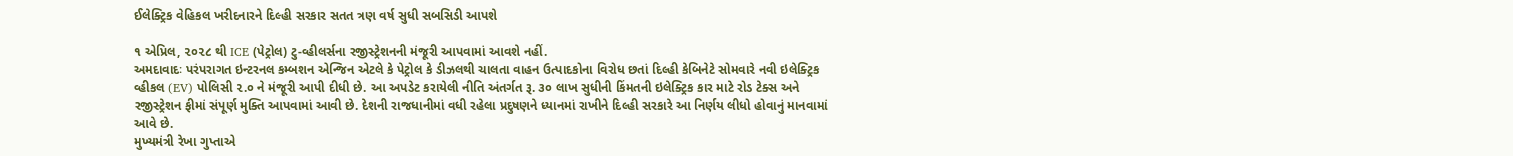ઈલેક્ટ્રિક વેહિકલ ખરીદનારને દિલ્હી સરકાર સતત ત્રણ વર્ષ સુધી સબસિડી આપશે

૧ એપ્રિલ, ૨૦૨૮ થી ICE (પેટ્રોલ) ટુ-વ્હીલર્સના રજીસ્ટ્રેશનની મંજૂરી આપવામાં આવશે નહીં.
અમદાવાદઃ પરંપરાગત ઇન્ટરનલ કમ્બશન એન્જિન એટલે કે પેટ્રોલ કે ડીઝલથી ચાલતા વાહન ઉત્પાદકોના વિરોધ છતાં દિલ્હી કેબિનેટે સોમવારે નવી ઇલેક્ટ્રિક વ્હીકલ (EV) પોલિસી ૨.૦ ને મંજૂરી આપી દીધી છે. આ અપડેટ કરાયેલી નીતિ અંતર્ગત રૂ. ૩૦ લાખ સુધીની કિંમતની ઇલેક્ટ્રિક કાર માટે રોડ ટેક્સ અને રજીસ્ટ્રેશન ફીમાં સંપૂર્ણ મુક્તિ આપવામાં આવી છે. દેશની રાજધાનીમાં વધી રહેલા પ્રદુષણને ધ્યાનમાં રાખીને દિલ્હી સરકારે આ નિર્ણય લીધો હોવાનું માનવામાં આવે છે.
મુખ્યમંત્રી રેખા ગુપ્તાએ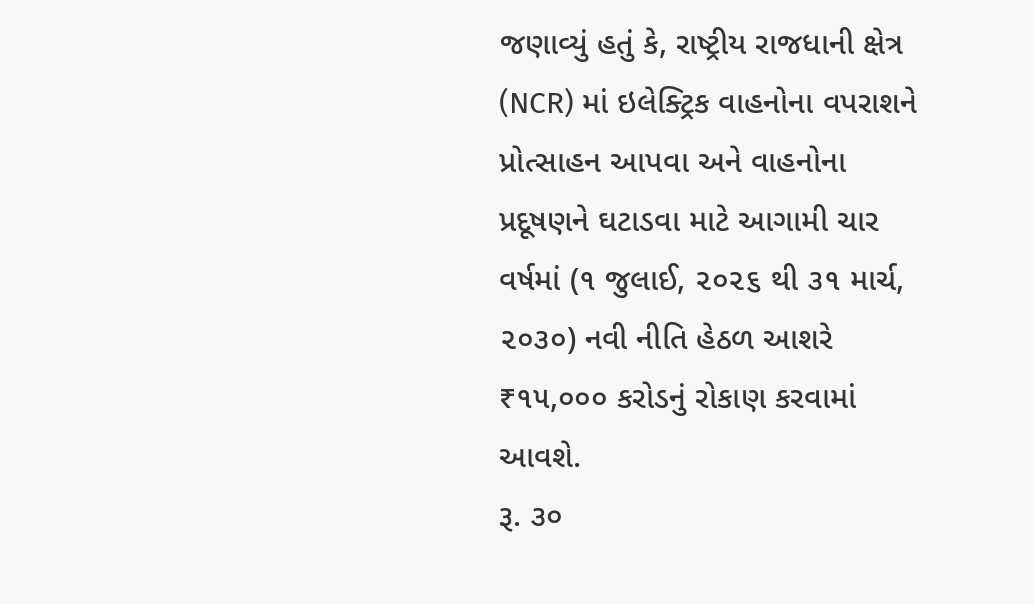જણાવ્યું હતું કે, રાષ્ટ્રીય રાજધાની ક્ષેત્ર (NCR) માં ઇલેક્ટ્રિક વાહનોના વપરાશને પ્રોત્સાહન આપવા અને વાહનોના પ્રદૂષણને ઘટાડવા માટે આગામી ચાર વર્ષમાં (૧ જુલાઈ, ૨૦૨૬ થી ૩૧ માર્ચ, ૨૦૩૦) નવી નીતિ હેઠળ આશરે ₹૧૫,૦૦૦ કરોડનું રોકાણ કરવામાં આવશે.
રૂ. ૩૦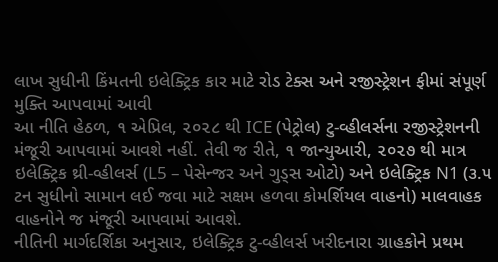લાખ સુધીની કિંમતની ઇલેક્ટ્રિક કાર માટે રોડ ટેક્સ અને રજીસ્ટ્રેશન ફીમાં સંપૂર્ણ મુક્તિ આપવામાં આવી
આ નીતિ હેઠળ, ૧ એપ્રિલ, ૨૦૨૮ થી ICE (પેટ્રોલ) ટુ-વ્હીલર્સના રજીસ્ટ્રેશનની મંજૂરી આપવામાં આવશે નહીં. તેવી જ રીતે, ૧ જાન્યુઆરી, ૨૦૨૭ થી માત્ર ઇલેક્ટ્રિક થ્રી-વ્હીલર્સ (L5 – પેસેન્જર અને ગુડ્સ ઓટો) અને ઇલેક્ટ્રિક N1 (૩.૫ ટન સુધીનો સામાન લઈ જવા માટે સક્ષમ હળવા કોમર્શિયલ વાહનો) માલવાહક વાહનોને જ મંજૂરી આપવામાં આવશે.
નીતિની માર્ગદર્શિકા અનુસાર, ઇલેક્ટ્રિક ટુ-વ્હીલર્સ ખરીદનારા ગ્રાહકોને પ્રથમ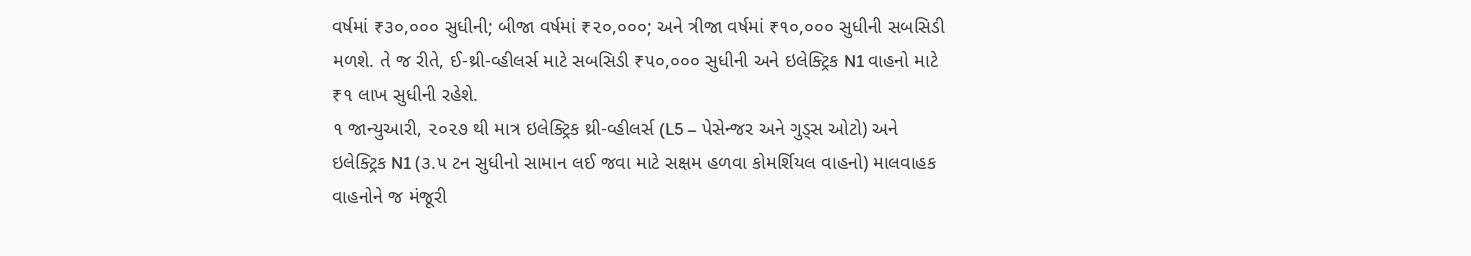વર્ષમાં ₹૩૦,૦૦૦ સુધીની; બીજા વર્ષમાં ₹૨૦,૦૦૦; અને ત્રીજા વર્ષમાં ₹૧૦,૦૦૦ સુધીની સબસિડી મળશે. તે જ રીતે, ઈ-થ્રી-વ્હીલર્સ માટે સબસિડી ₹૫૦,૦૦૦ સુધીની અને ઇલેક્ટ્રિક N1 વાહનો માટે ₹૧ લાખ સુધીની રહેશે.
૧ જાન્યુઆરી, ૨૦૨૭ થી માત્ર ઇલેક્ટ્રિક થ્રી-વ્હીલર્સ (L5 – પેસેન્જર અને ગુડ્સ ઓટો) અને ઇલેક્ટ્રિક N1 (૩.૫ ટન સુધીનો સામાન લઈ જવા માટે સક્ષમ હળવા કોમર્શિયલ વાહનો) માલવાહક વાહનોને જ મંજૂરી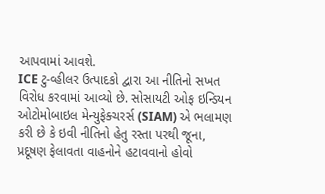આપવામાં આવશે.
ICE ટુ-વ્હીલર ઉત્પાદકો દ્વારા આ નીતિનો સખત વિરોધ કરવામાં આવ્યો છે. સોસાયટી ઓફ ઇન્ડિયન ઓટોમોબાઇલ મેન્યુફેક્ચરર્સ (SIAM) એ ભલામણ કરી છે કે ઇવી નીતિનો હેતુ રસ્તા પરથી જૂના, પ્રદૂષણ ફેલાવતા વાહનોને હટાવવાનો હોવો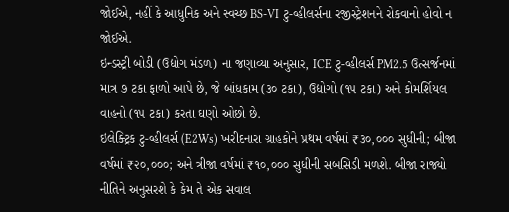જોઈએ, નહીં કે આધુનિક અને સ્વચ્છ BS-VI ટુ-વ્હીલર્સના રજીસ્ટ્રેશનને રોકવાનો હોવો ન જોઈએ.
ઇન્ડસ્ટ્રી બોડી (ઉદ્યોગ મંડળ) ના જણાવ્યા અનુસાર, ICE ટુ-વ્હીલર્સ PM2.5 ઉત્સર્જનમાં માત્ર ૭ ટકા ફાળો આપે છે, જે બાંધકામ (૩૦ ટકા), ઉદ્યોગો (૧૫ ટકા) અને કોમર્શિયલ વાહનો (૧૫ ટકા) કરતા ઘણો ઓછો છે.
ઇલેક્ટ્રિક ટુ-વ્હીલર્સ (E2Ws) ખરીદનારા ગ્રાહકોને પ્રથમ વર્ષમાં ₹૩૦,૦૦૦ સુધીની; બીજા વર્ષમાં ₹૨૦,૦૦૦; અને ત્રીજા વર્ષમાં ₹૧૦,૦૦૦ સુધીની સબસિડી મળશે. બીજા રાજ્યો નીતિને અનુસરશે કે કેમ તે એક સવાલ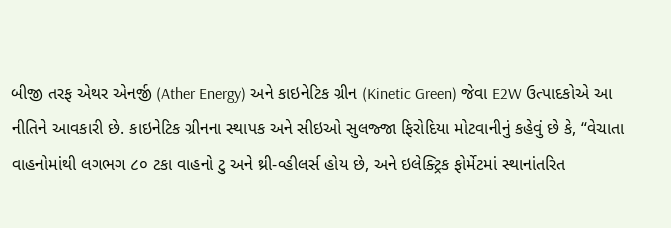બીજી તરફ એથર એનર્જી (Ather Energy) અને કાઇનેટિક ગ્રીન (Kinetic Green) જેવા E2W ઉત્પાદકોએ આ નીતિને આવકારી છે. કાઇનેટિક ગ્રીનના સ્થાપક અને સીઇઓ સુલજ્જા ફિરોદિયા મોટવાનીનું કહેવું છે કે, “વેચાતા વાહનોમાંથી લગભગ ૮૦ ટકા વાહનો ટુ અને થ્રી-વ્હીલર્સ હોય છે, અને ઇલેક્ટ્રિક ફોર્મેટમાં સ્થાનાંતરિત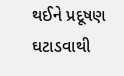થઈને પ્રદૂષણ ઘટાડવાથી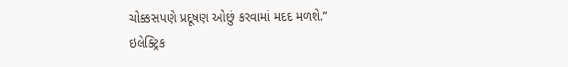ચોક્કસપણે પ્રદૂષણ ઓછું કરવામાં મદદ મળશે.”
ઇલેક્ટ્રિક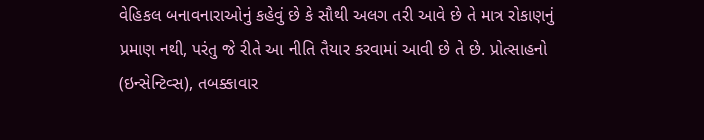વેહિકલ બનાવનારાઓનું કહેવું છે કે સૌથી અલગ તરી આવે છે તે માત્ર રોકાણનું પ્રમાણ નથી, પરંતુ જે રીતે આ નીતિ તૈયાર કરવામાં આવી છે તે છે. પ્રોત્સાહનો (ઇન્સેન્ટિવ્સ), તબક્કાવાર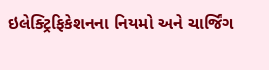ઇલેક્ટ્રિફિકેશનના નિયમો અને ચાર્જિંગ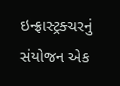ઇન્ફ્રાસ્ટ્રક્ચરનું સંયોજન એક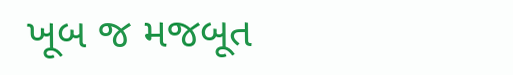ખૂબ જ મજબૂત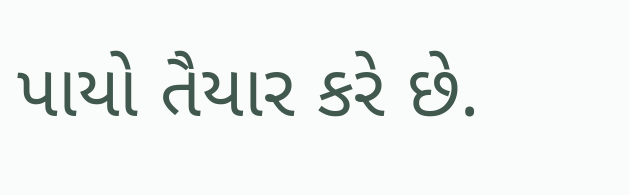પાયો તૈયાર કરે છે.